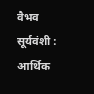वैभव सूर्यवंशी : आर्थिक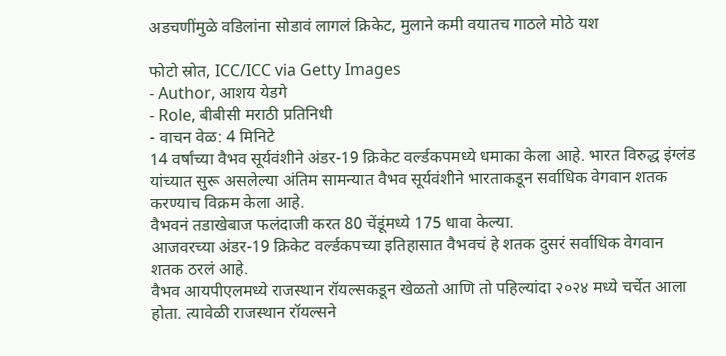अडचणींमुळे वडिलांना सोडावं लागलं क्रिकेट, मुलाने कमी वयातच गाठले मोठे यश

फोटो स्रोत, ICC/ICC via Getty Images
- Author, आशय येडगे
- Role, बीबीसी मराठी प्रतिनिधी
- वाचन वेळ: 4 मिनिटे
14 वर्षांच्या वैभव सूर्यवंशीने अंडर-19 क्रिकेट वर्ल्डकपमध्ये धमाका केला आहे. भारत विरुद्ध इंग्लंड यांच्यात सुरू असलेल्या अंतिम सामन्यात वैभव सूर्यवंशीने भारताकडून सर्वाधिक वेगवान शतक करण्याच विक्रम केला आहे.
वैभवनं तडाखेबाज फलंदाजी करत 80 चेंडूंमध्ये 175 धावा केल्या.
आजवरच्या अंडर-19 क्रिकेट वर्ल्डकपच्या इतिहासात वैभवचं हे शतक दुसरं सर्वाधिक वेगवान शतक ठरलं आहे.
वैभव आयपीएलमध्ये राजस्थान रॉयल्सकडून खेळतो आणि तो पहिल्यांदा २०२४ मध्ये चर्चेत आला होता. त्यावेळी राजस्थान रॉयल्सने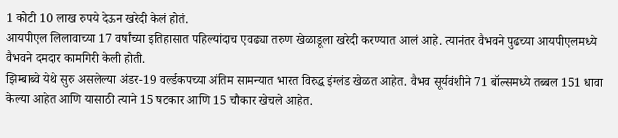1 कोटी 10 लाख रुपये देऊन खरेदी केलं होतं.
आयपीएल लिलावाच्या 17 वर्षांच्या इतिहासात पहिल्यांदाच एवढ्या तरुण खेळाडूला खरेदी करण्यात आलं आहे. त्यानंतर वैभवने पुढच्या आयपीएलमध्ये वैभवने दमदार कामगिरी केली होती.
झिम्बाब्वे येथे सुरु असलेल्या अंडर-19 वर्ल्डकपच्या अंतिम सामन्यात भारत विरुद्ध इंग्लंड खेळत आहेत. वैभव सूर्यवंशीने 71 बॉल्समध्ये तब्बल 151 धावा केल्या आहेत आणि यासाठी त्याने 15 षटकार आणि 15 चौकार खेचले आहेत.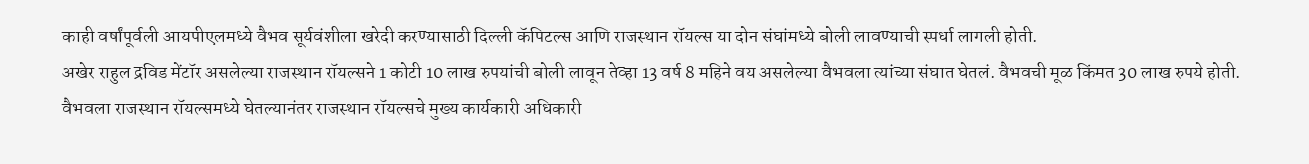काही वर्षांपूर्वली आयपीएलमध्ये वैभव सूर्यवंशीला खरेदी करण्यासाठी दिल्ली कॅपिटल्स आणि राजस्थान रॉयल्स या दोन संघांमध्ये बोली लावण्याची स्पर्धा लागली होती.
अखेर राहुल द्रविड मेंटॉर असलेल्या राजस्थान रॉयल्सने 1 कोटी 10 लाख रुपयांची बोली लावून तेव्हा 13 वर्ष 8 महिने वय असलेल्या वैभवला त्यांच्या संघात घेतलं. वैभवची मूळ किंमत 30 लाख रुपये होती.
वैभवला राजस्थान रॉयल्समध्ये घेतल्यानंतर राजस्थान रॉयल्सचे मुख्य कार्यकारी अधिकारी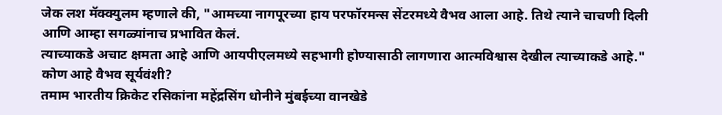जेक लश मॅक्क्युलम म्हणाले की, "आमच्या नागपूरच्या हाय परफॉरमन्स सेंटरमध्ये वैभव आला आहे. तिथे त्याने चाचणी दिली आणि आम्हा सगळ्यांनाच प्रभावित केलं.
त्याच्याकडे अचाट क्षमता आहे आणि आयपीएलमध्ये सहभागी होण्यासाठी लागणारा आत्मविश्वास देखील त्याच्याकडे आहे."
कोण आहे वैभव सूर्यवंशी?
तमाम भारतीय क्रिकेट रसिकांना महेंद्रसिंग धोनीने मुंबईच्या वानखेडे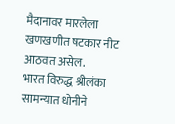मैदानावर मारलेला खणखणीत षटकार नीट आठवत असेल.
भारत विरुद्ध श्रीलंका सामन्यात धोनीने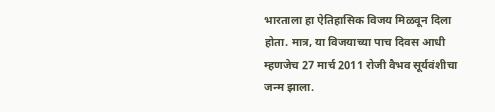भारताला हा ऐतिहासिक विजय मिळवून दिला होता. मात्र, या विजयाच्या पाच दिवस आधी म्हणजेच 27 मार्च 2011 रोजी वैभव सूर्यवंशीचा जन्म झाला.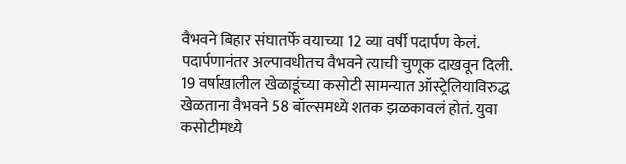वैभवने बिहार संघातर्फे वयाच्या 12 व्या वर्षी पदार्पण केलं. पदार्पणानंतर अल्पावधीतच वैभवने त्याची चुणूक दाखवून दिली.
19 वर्षाखालील खेळाडूंच्या कसोटी सामन्यात ऑस्ट्रेलियाविरुद्ध खेळताना वैभवने 58 बॉल्समध्ये शतक झळकावलं होतं. युवा कसोटीमध्ये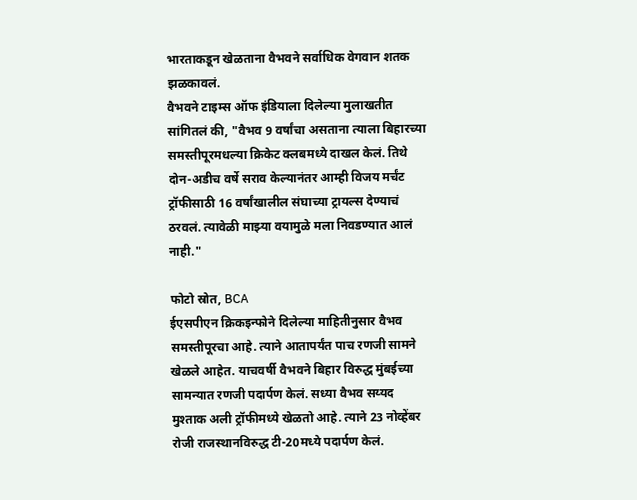भारताकडून खेळताना वैभवने सर्वाधिक वेगवान शतक झळकावलं.
वैभवने टाइम्स ऑफ इंडियाला दिलेल्या मुलाखतीत सांगितलं की, "वैभव 9 वर्षांचा असताना त्याला बिहारच्या समस्तीपूरमधल्या क्रिकेट क्लबमध्ये दाखल केलं. तिथे दोन-अडीच वर्षे सराव केल्यानंतर आम्ही विजय मर्चंट ट्रॉफीसाठी 16 वर्षांखालील संघाच्या ट्रायल्स देण्याचं ठरवलं. त्यावेळी माझ्या वयामुळे मला निवडण्यात आलं नाही."

फोटो स्रोत, BCA
ईएसपीएन क्रिकइन्फोने दिलेल्या माहितीनुसार वैभव समस्तीपूरचा आहे. त्याने आतापर्यंत पाच रणजी सामने खेळले आहेत. याचवर्षी वैभवने बिहार विरुद्ध मुंबईच्या सामन्यात रणजी पदार्पण केलं. सध्या वैभव सय्यद मुश्ताक अली ट्रॉफीमध्ये खेळतो आहे. त्याने 23 नोव्हेंबर रोजी राजस्थानविरुद्ध टी-20मध्ये पदार्पण केलं.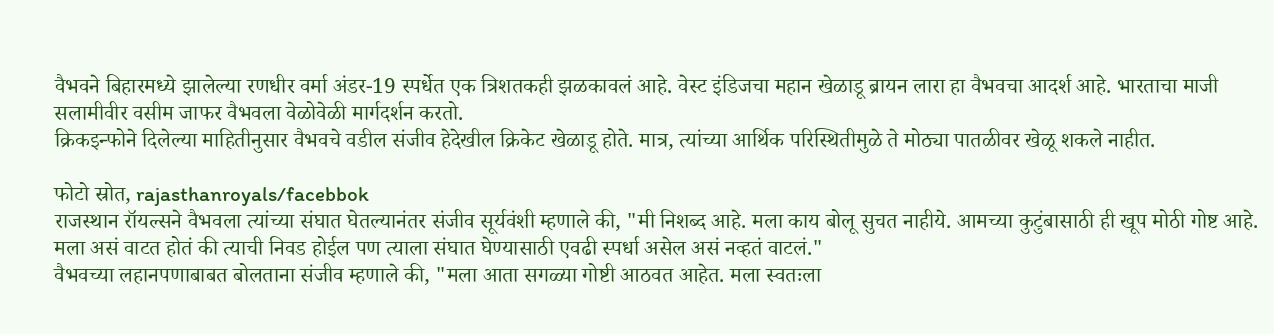वैभवने बिहारमध्ये झालेल्या रणधीर वर्मा अंडर-19 स्पर्धेत एक त्रिशतकही झळकावलं आहे. वेस्ट इंडिजचा महान खेळाडू ब्रायन लारा हा वैभवचा आदर्श आहे. भारताचा माजी सलामीवीर वसीम जाफर वैभवला वेळोवेळी मार्गदर्शन करतो.
क्रिकइन्फोने दिलेल्या माहितीनुसार वैभवचे वडील संजीव हेदेखील क्रिकेट खेळाडू होते. मात्र, त्यांच्या आर्थिक परिस्थितीमुळे ते मोठ्या पातळीवर खेळू शकले नाहीत.

फोटो स्रोत, rajasthanroyals/facebbok
राजस्थान रॉयल्सने वैभवला त्यांच्या संघात घेतल्यानंतर संजीव सूर्यवंशी म्हणाले की, "मी निशब्द आहे. मला काय बोलू सुचत नाहीये. आमच्या कुटुंबासाठी ही खूप मोठी गोष्ट आहे. मला असं वाटत होतं की त्याची निवड होईल पण त्याला संघात घेण्यासाठी एवढी स्पर्धा असेल असं नव्हतं वाटलं."
वैभवच्या लहानपणाबाबत बोलताना संजीव म्हणाले की, "मला आता सगळ्या गोष्टी आठवत आहेत. मला स्वतःला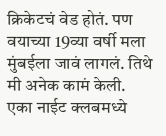क्रिकेटचं वेड होतं. पण वयाच्या 19व्या वर्षी मला मुंबईला जावं लागलं. तिथे मी अनेक कामं केली. एका नाईट क्लबमध्ये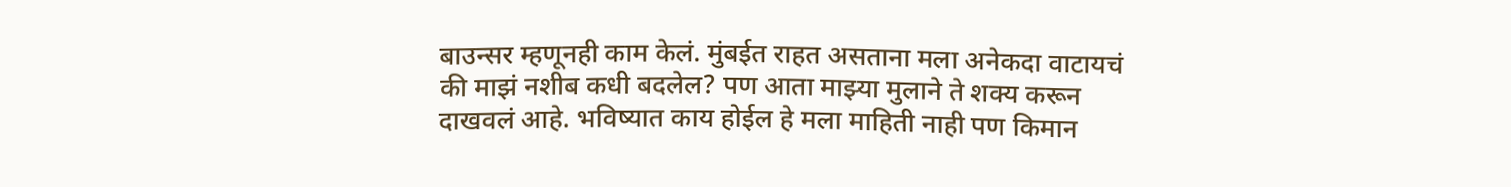बाउन्सर म्हणूनही काम केलं. मुंबईत राहत असताना मला अनेकदा वाटायचं की माझं नशीब कधी बदलेल? पण आता माझ्या मुलाने ते शक्य करून दाखवलं आहे. भविष्यात काय होईल हे मला माहिती नाही पण किमान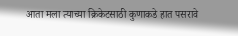आता मला त्याच्या क्रिकेटसाठी कुणाकडे हात पसरावे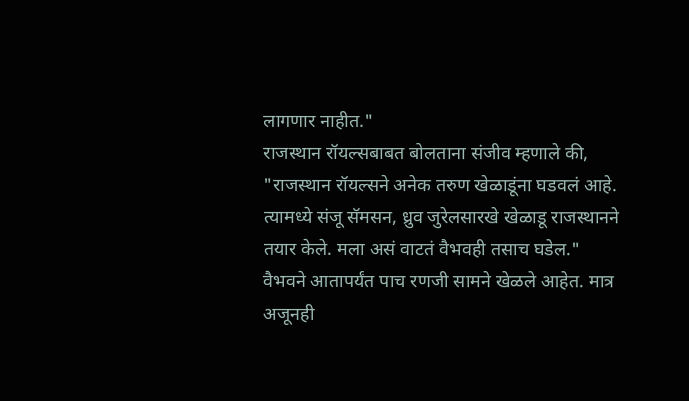लागणार नाहीत."
राजस्थान रॉयल्सबाबत बोलताना संजीव म्हणाले की, "राजस्थान रॉयल्सने अनेक तरुण खेळाडूंना घडवलं आहे. त्यामध्ये संजू सॅमसन, ध्रुव जुरेलसारखे खेळाडू राजस्थानने तयार केले. मला असं वाटतं वैभवही तसाच घडेल."
वैभवने आतापर्यंत पाच रणजी सामने खेळले आहेत. मात्र अजूनही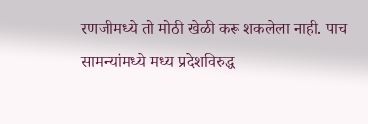रणजीमध्ये तो मोठी खेळी करू शकलेला नाही. पाच सामन्यांमध्ये मध्य प्रदेशविरुद्ध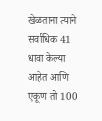खेळताना त्याने सर्वाधिक 41 धावा केल्या आहेत आणि एकूण तो 100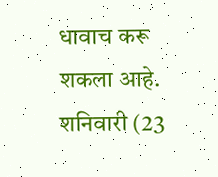धावाच करू शकला आहे.
शनिवारी (23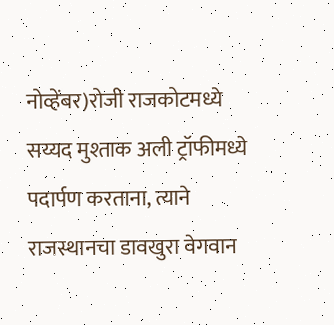नोव्हेंबर)रोजी राजकोटमध्ये सय्यद मुश्ताक अली ट्रॉफीमध्ये पदार्पण करताना, त्याने राजस्थानचा डावखुरा वेगवान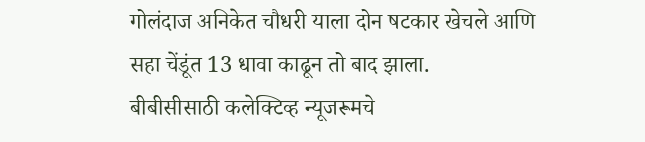गोलंदाज अनिकेत चौधरी याला दोन षटकार खेचले आणि सहा चेंडूंत 13 धावा काढून तो बाद झाला.
बीबीसीसाठी कलेक्टिव्ह न्यूजरूमचे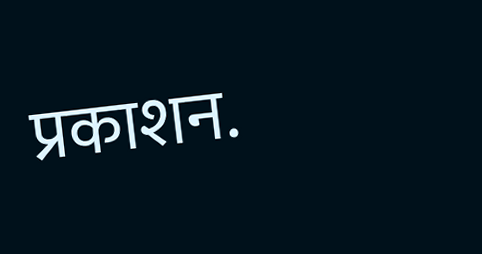प्रकाशन.